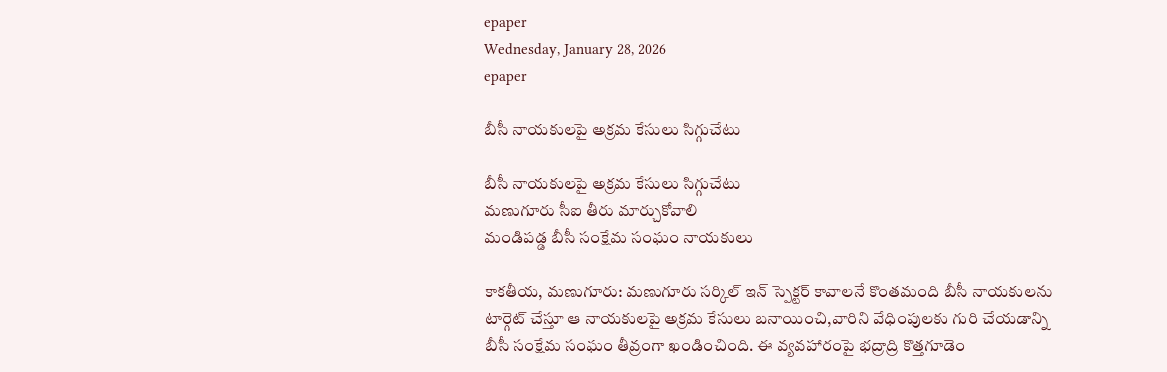epaper
Wednesday, January 28, 2026
epaper

బీసీ నాయకులపై అక్రమ కేసులు సిగ్గుచేటు

బీసీ నాయకులపై అక్రమ కేసులు సిగ్గుచేటు
మణుగూరు సీఐ తీరు మార్చుకోవాలి
మండిపడ్డ బీసీ సంక్షేమ సంఘం నాయ‌కులు

కాకతీయ, మణుగూరు: మణుగూరు సర్కిల్ ఇన్ స్పెక్టర్ కావాలనే కొంతమంది బీసీ నాయకులను టార్గెట్ చేస్తూ ఆ నాయకులపై అక్రమ కేసులు బనాయించి,వారిని వేధింపులకు గురి చేయడాన్ని బీసీ సంక్షేమ సంఘం తీవ్రంగా ఖండించింది. ఈ వ్యవహారంపై భద్రాద్రి కొత్తగూడెం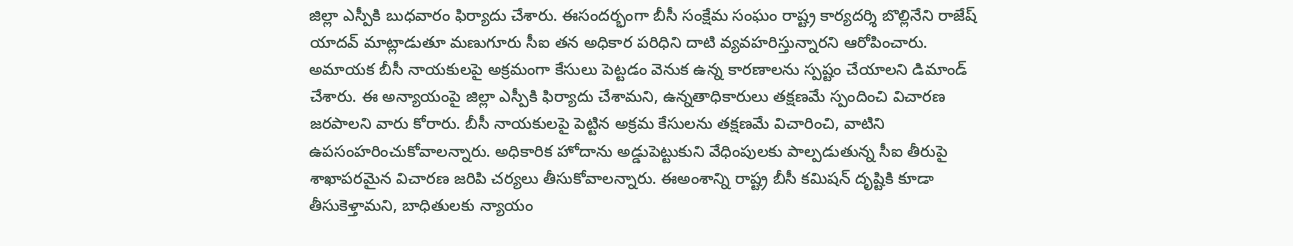జిల్లా ఎస్పీకి బుధవారం ఫిర్యాదు చేశారు. ఈసందర్భంగా బీసీ సంక్షేమ సంఘం రాష్ట్ర కార్యదర్శి బొల్లినేని రాజేష్ యాదవ్ మాట్లాడుతూ మణుగూరు సీఐ తన అధికార పరిధిని దాటి వ్యవహరిస్తున్నారని ఆరోపించారు. అమాయక బీసీ నాయకులపై అక్రమంగా కేసులు పెట్టడం వెనుక ఉన్న కారణాలను స్పష్టం చేయాలని డిమాండ్ చేశారు. ఈ అన్యాయంపై జిల్లా ఎస్పీకి ఫిర్యాదు చేశామని, ఉన్నతాధికారులు తక్షణమే స్పందించి విచారణ జరపాలని వారు కోరారు. బీసీ నాయకులపై పెట్టిన అక్రమ కేసులను తక్షణమే విచారించి, వాటిని ఉపసంహరించుకోవాలన్నారు. అధికారిక హోదాను అడ్డుపెట్టుకుని వేధింపులకు పాల్పడుతున్న సీఐ తీరుపై శాఖాపరమైన విచారణ జరిపి చర్యలు తీసుకోవాలన్నారు. ఈఅంశాన్ని రాష్ట్ర బీసీ కమిషన్ దృష్టికి కూడా తీసుకెళ్తామని, బాధితులకు న్యాయం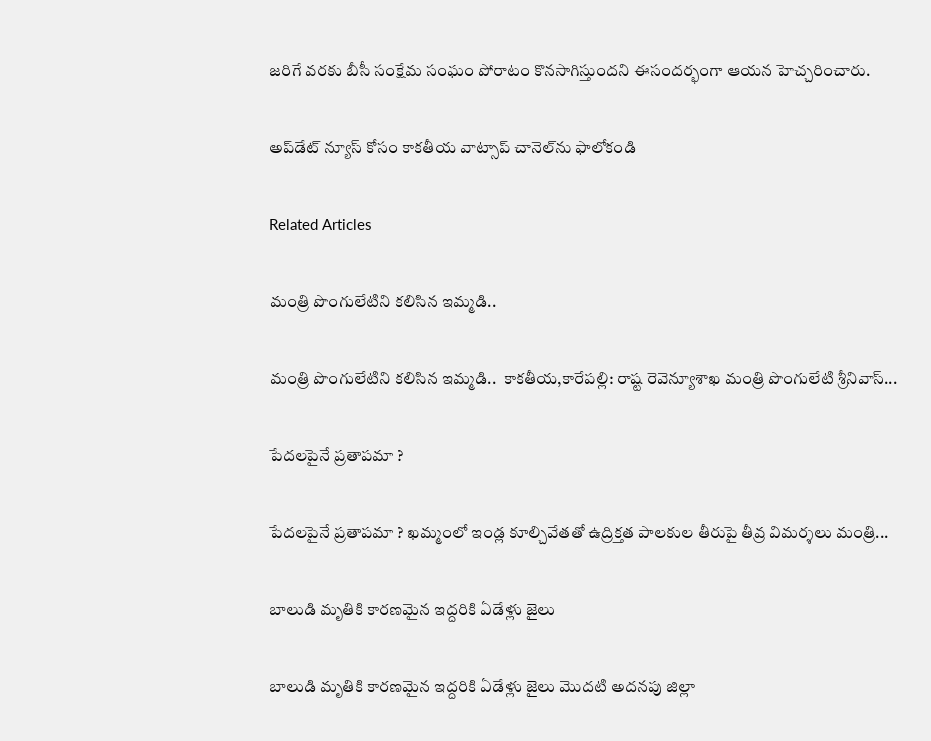జరిగే వరకు బీసీ సంక్షేమ సంఘం పోరాటం కొనసాగిస్తుందని ఈసందర్భంగా ఆయన హెచ్చరించారు.

అప్‌డేట్ న్యూస్ కోసం కాక‌తీయ వాట్సాప్ చానెల్‌ను ఫాలోకండి

Related Articles

మంత్రి పొంగులేటిని కలిసిన ఇమ్మడి..

మంత్రి పొంగులేటిని కలిసిన ఇమ్మడి..  కాకతీయ,కారేపల్లి: రాష్ట రెవెన్యూశాఖ మంత్రి పొంగులేటి శ్రీనివాస్...

పేదలపైనే ప్రతాప‌మా ?

పేదలపైనే ప్రతాప‌మా ? ఖ‌మ్మంలో ఇండ్ల కూల్చివేతతో ఉద్రిక్త‌త‌ పాలకుల తీరుపై తీవ్ర విమ‌ర్శ‌లు మంత్రి...

బాలుడి మృతికి కారణమైన ఇద్దరికి ఏడేళ్లు జైలు

బాలుడి మృతికి కారణమైన ఇద్దరికి ఏడేళ్లు జైలు మొదటి అదనపు జిల్లా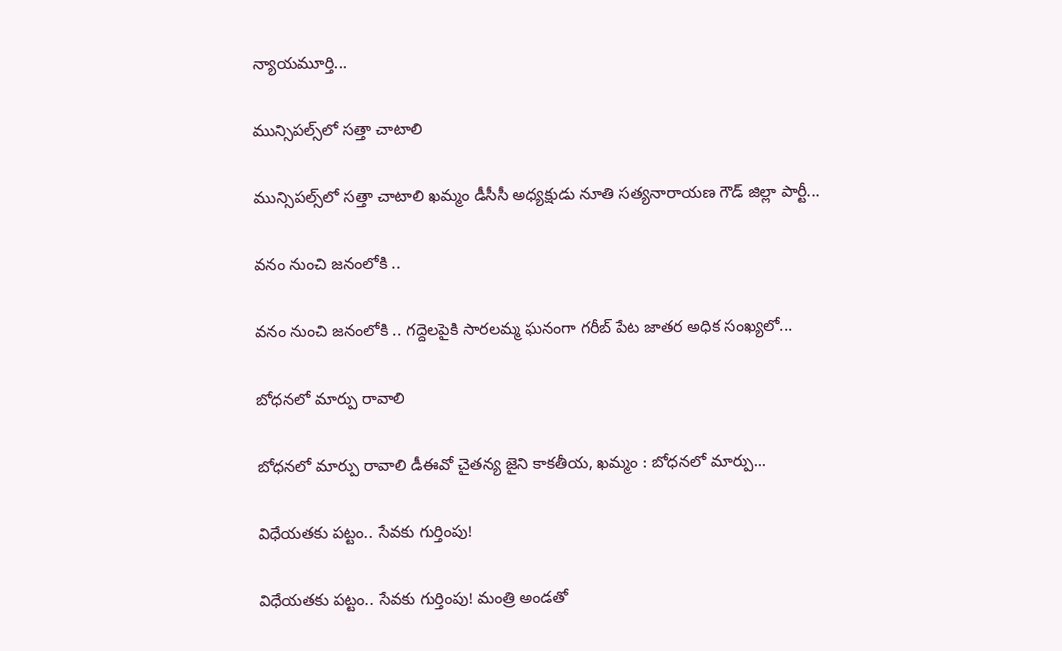న్యాయ‌మూర్తి...

మున్సిప‌ల్స్‌లో సత్తా చాటాలి

మున్సిప‌ల్స్‌లో సత్తా చాటాలి ఖ‌మ్మం డీసీసీ అధ్య‌క్షుడు నూతి సత్యనారాయణ గౌడ్ జిల్లా పార్టీ...

వనం నుంచి జనంలోకి ..

వనం నుంచి జనంలోకి .. గ‌ద్దెల‌పైకి సారలమ్మ ఘనంగా గరీబ్ పేట జాతర అధిక సంఖ్యలో...

బోధనలో మార్పు రావాలి

బోధనలో మార్పు రావాలి డీఈవో చైతన్య జైని కాకతీయ, ఖమ్మం : బోధ‌న‌లో మార్పు...

విధేయతకు పట్టం.. సేవకు గుర్తింపు!

విధేయతకు పట్టం.. సేవకు గుర్తింపు! మంత్రి అండతో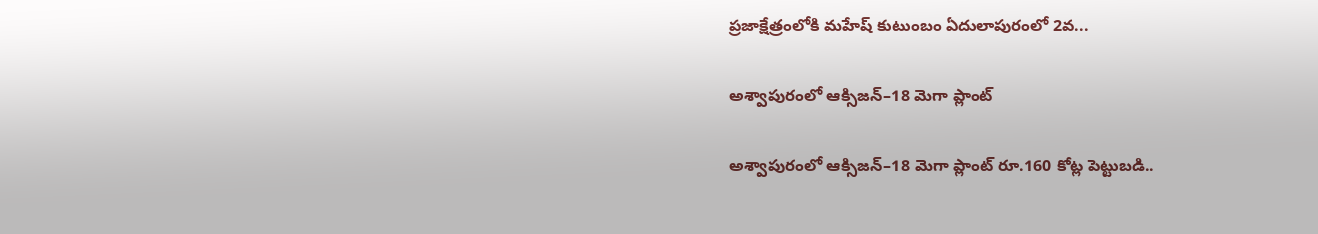ప్రజాక్షేత్రంలోకి మహేష్ కుటుంబం ఏదులాపురంలో 2వ...

అశ్వాపురంలో ఆక్సిజన్–18 మెగా ప్లాంట్

అశ్వాపురంలో ఆక్సిజన్–18 మెగా ప్లాంట్ రూ.160 కోట్ల పెట్టుబ‌డి..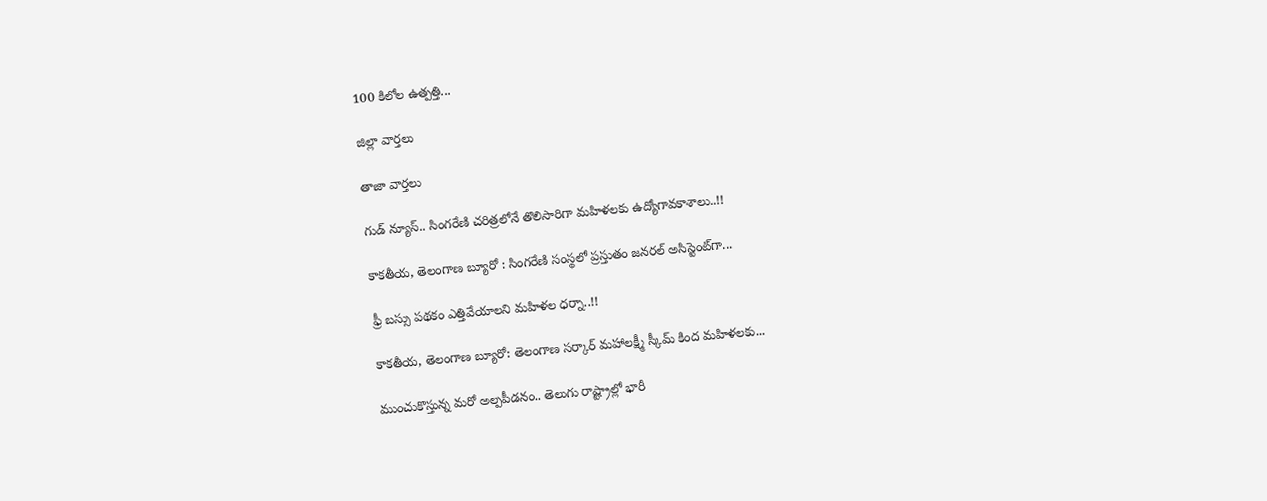100 కిలోల ఉత్ప‌త్తి...

జిల్లా వార్త‌లు

తాజా వార్త‌లు

గుడ్ న్యూస్.. సింగరేణి చరిత్రలోనే తొలిసారిగా మ‌హిళ‌ల‌కు ఉద్యోగావ‌కాశాలు..!!

కాక‌తీయ‌, తెలంగాణ బ్యూరో : సింగరేణి సంస్థలో ప్రస్తుతం జనరల్ అసిస్టెంట్‌గా...

ఫ్రీ బస్సు పథకం ఎత్తివేయాలని మహిళల ధర్నా..!!

కాకతీయ, తెలంగాణ బ్యూరో: తెలంగాణ సర్కార్ మహాలక్ష్మీ స్కీమ్ కింద మహిళలకు...

ముంచుకొస్తున్న మరో అల్పపీడనం.. తెలుగు రాష్ట్రాల్లో భారీ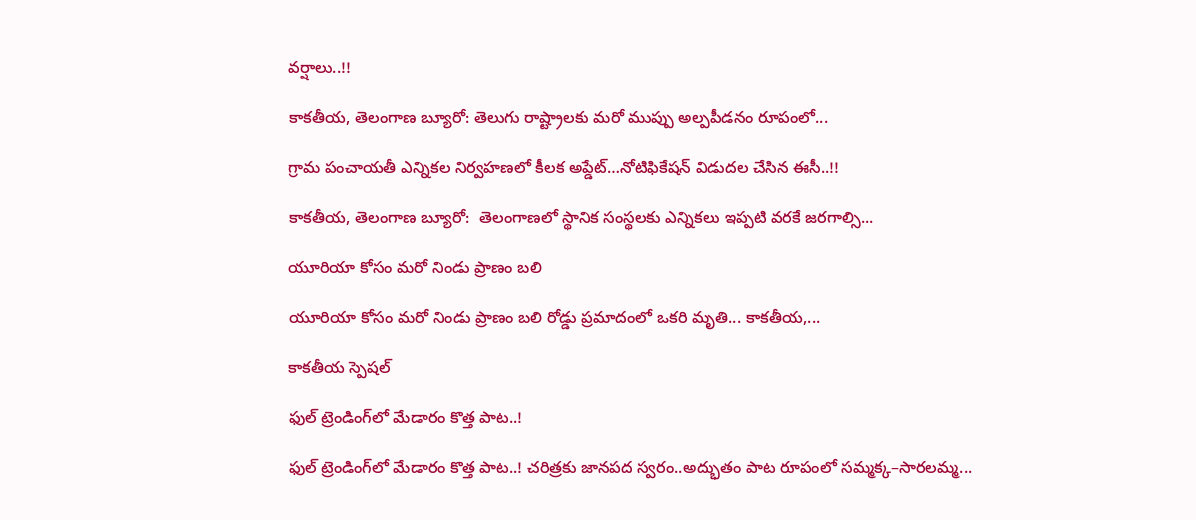వర్షాలు..!!

కాకతీయ, తెలంగాణ బ్యూరో: తెలుగు రాష్ట్రాలకు మరో ముప్పు అల్పపీడనం రూపంలో...

గ్రామ పంచాయ‌తీ ఎన్నిక‌ల నిర్వ‌హ‌ణ‌లో కీల‌క అప్డేట్‌…నోటిఫికేషన్ విడుదల చేసిన ఈసీ..!!

కాకతీయ, తెలంగాణ బ్యూరో:  తెలంగాణలో స్థానిక సంస్థలకు ఎన్నికలు ఇప్పటి వరకే జరగాల్సి...

యూరియా కోసం మరో నిండు ప్రాణం బలి

యూరియా కోసం మరో నిండు ప్రాణం బలి రోడ్డు ప్రమాదంలో ఒకరి మృతి... కాకతీయ,...

కాక‌తీయ స్పెష‌ల్‌

ఫుల్ ట్రెండింగ్‌లో మేడారం కొత్త పాట..!

ఫుల్ ట్రెండింగ్‌లో మేడారం కొత్త పాట..! చరిత్రకు జానపద స్వరం..అద్భుతం పాట రూపంలో సమ్మక్క–సారలమ్మ...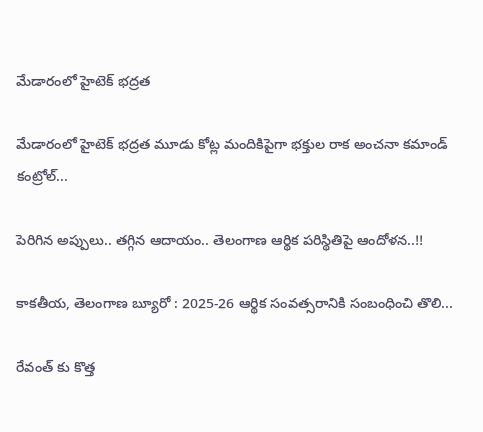మేడారంలో హైటెక్ భద్రత

మేడారంలో హైటెక్ భద్రత మూడు కోట్ల మందికిపైగా భక్తుల రాక అంచనా కమాండ్ కంట్రోల్...

పెరిగిన అప్పులు.. తగ్గిన ఆదాయం.. తెలంగాణ ఆర్థిక పరిస్థితిపై ఆందోళన..!!

కాకతీయ, తెలంగాణ బ్యూరో : 2025-26 ఆర్థిక సంవత్సరానికి సంబంధించి తొలి...

రేవంత్ కు కొత్త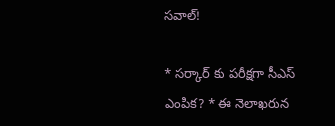సవాల్!

* సర్కార్ కు పరీక్షగా సీఎస్ ఎంపిక? * ఈ నెలాఖరున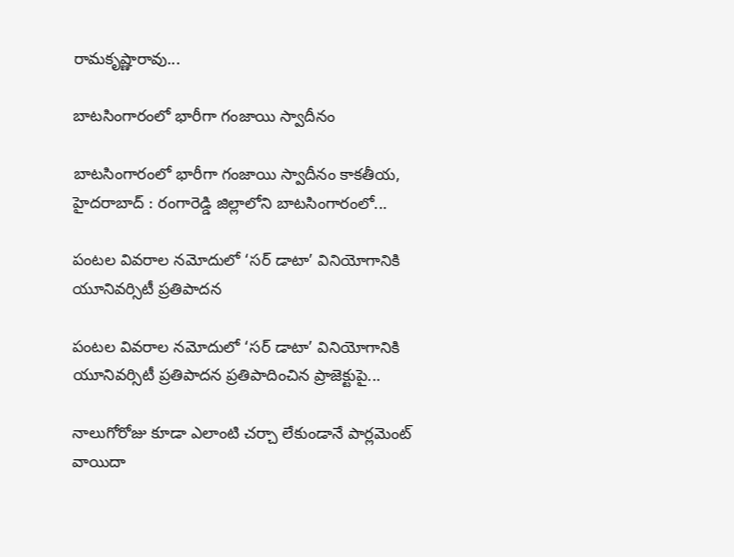రామకృష్ణారావు...

బాటసింగారంలో భారీగా గంజాయి స్వాదీనం

బాటసింగారంలో భారీగా గంజాయి స్వాదీనం కాక‌తీయ‌, హైదరాబాద్ : రంగారెడ్డి జిల్లాలోని బాటసింగారంలో...

పంటల వివరాల నమోదులో ‘సర్ డాటా’ వినియోగానికి యూనివర్సిటీ ప్రతిపాదన

పంటల వివరాల నమోదులో ‘సర్ డాటా’ వినియోగానికి యూనివర్సిటీ ప్రతిపాదన ప్రతిపాదించిన ప్రాజెక్టుపై...

నాలుగోరోజు కూడా ఎలాంటి చర్చా లేకుండానే పార్లమెంట్ వాయిదా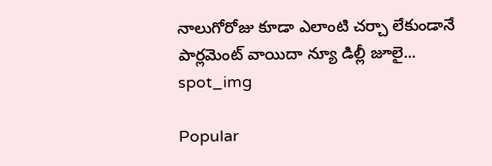నాలుగోరోజు కూడా ఎలాంటి చర్చా లేకుండానే పార్లమెంట్ వాయిదా న్యూ డిల్లీ జూలై...
spot_img

Popular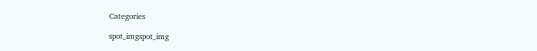Categories

spot_imgspot_img